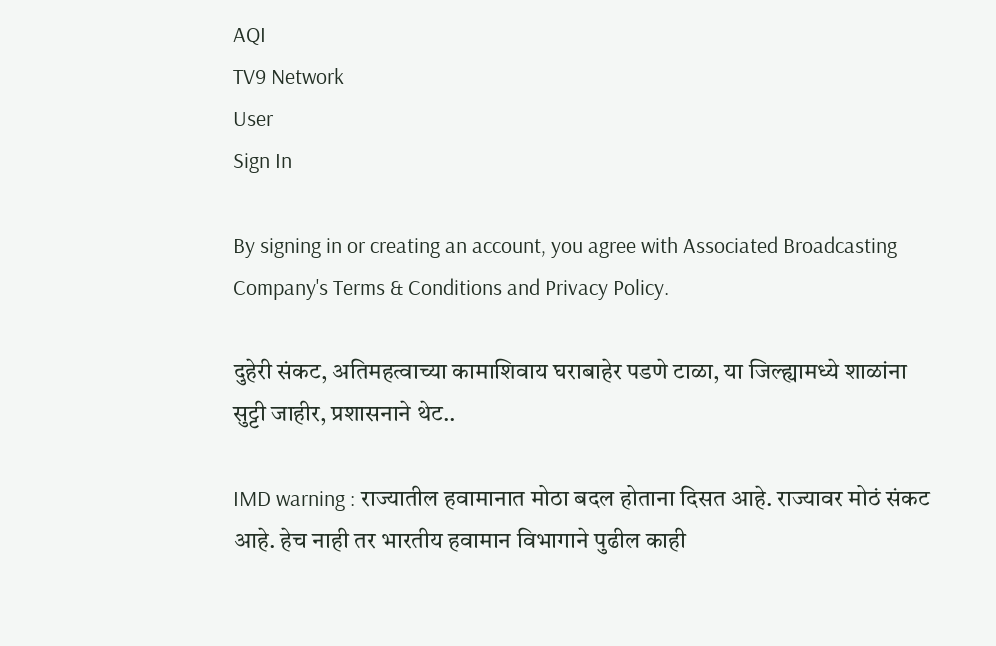AQI
TV9 Network
User
Sign In

By signing in or creating an account, you agree with Associated Broadcasting Company's Terms & Conditions and Privacy Policy.

दुहेरी संकट, अतिमहत्वाच्या कामाशिवाय घराबाहेर पडणे टाळा, या जिल्ह्यामध्ये शाळांना सुट्टी जाहीर, प्रशासनाने थेट..

IMD warning : राज्यातील हवामानात मोठा बदल होताना दिसत आहे. राज्यावर मोठं संकट आहे. हेच नाही तर भारतीय हवामान विभागाने पुढील काही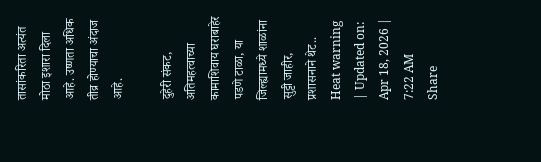तासांकरिता अत्यंत मोठा इशारा दिला आहे. उष्णता अधिक तीव्र होण्याचा अंदाज आहे.

दुहेरी संकट, अतिमहत्वाच्या कामाशिवाय घराबाहेर पडणे टाळा, या जिल्ह्यामध्ये शाळांना सुट्टी जाहीर, प्रशासनाने थेट..
Heat warning
| Updated on: Apr 18, 2026 | 7:22 AM
Share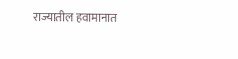राज्यातील हवामानात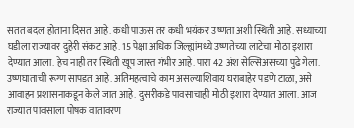सतत बदल होताना दिसत आहे. कधी पाऊस तर कधी भयंकर उष्णता अशी स्थिती आहे. सध्याच्या घडीला राज्यावर दुहेरी संकट आहे. 15 पेक्षा अधिक जिल्ह्यांमध्ये उष्णतेच्या लाटेचा मोठा इशारा देण्यात आला. हेच नाही तर स्थिती खूप जास्त गंभीर आहे. पारा 42 अंश सेल्सिअसच्या पुढे गेला. उष्णघाताची रूग्ण सापडत आहे. अतिमहत्वाचे काम असल्याशिवाय घराबाहेर पडणे टाळा, असे आवाहन प्रशासनाकडून केले जात आहे. दुसरीकडे पावसाचाही मोठी इशारा देण्यात आला. आज राज्यात पावसाला पोषक वातावरण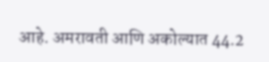आहे. अमरावती आणि अकोल्यात 44.2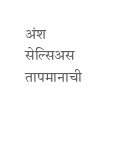अंश सेल्सिअस तापमानाची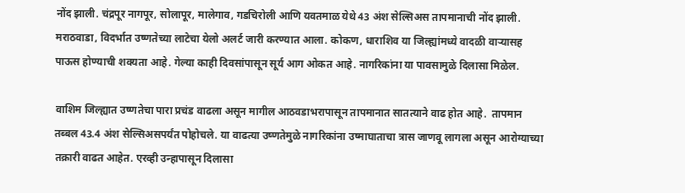नोंद झाली. चंद्रपूर नागपूर, सोलापूर, मालेगाव, गडचिरोली आणि यवतमाळ येथे 43 अंश सेल्सिअस तापमानाची नोंद झाली. मराठवाडा, विदर्भात उष्णतेच्या लाटेचा येलो अलर्ट जारी करण्यात आला. कोकण, धाराशिव या जिल्ह्यांमध्ये वादळी वाऱ्यासह पाऊस होण्याची शक्यता आहे. गेल्या काही दिवसांपासून सूर्य आग ओकत आहे. नागरिकांना या पावसामुळे दिलासा मिळेल.

वाशिम जिल्ह्यात उष्णतेचा पारा प्रचंड वाढला असून मागील आठवडाभरापासून तापमानात सातत्याने वाढ होत आहे.  तापमान तब्बल 43.4 अंश सेल्सिअसपर्यंत पोहोचले. या वाढत्या उष्णतेमुळे नागरिकांना उष्माघाताचा त्रास जाणवू लागला असून आरोग्याच्या तक्रारी वाढत आहेत. एरव्ही उन्हापासून दिलासा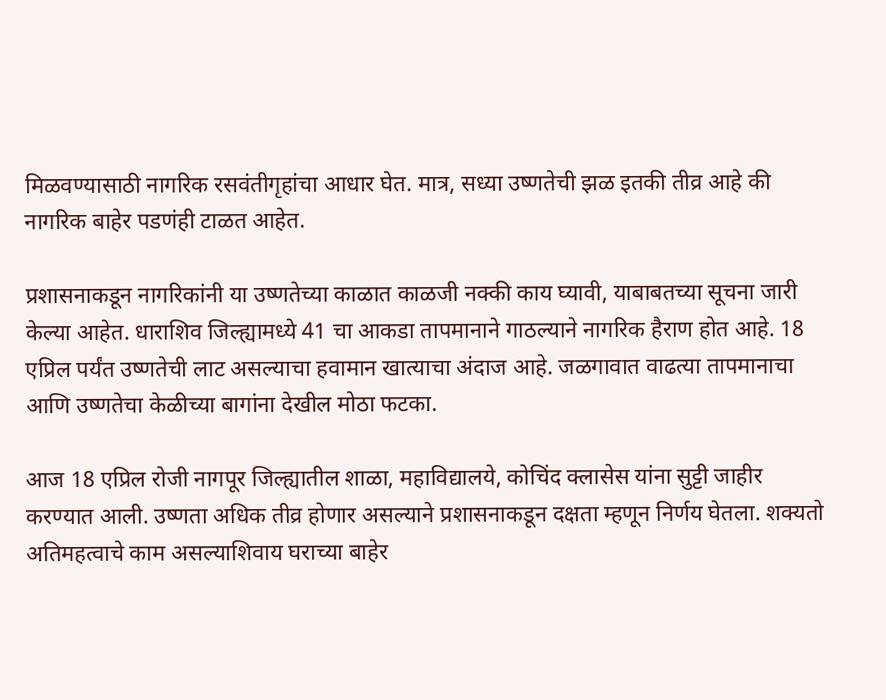मिळवण्यासाठी नागरिक रसवंतीगृहांचा आधार घेत. मात्र, सध्या उष्णतेची झळ इतकी तीव्र आहे की नागरिक बाहेर पडणंही टाळत आहेत.

प्रशासनाकडून नागरिकांनी या उष्णतेच्या काळात काळजी नक्की काय घ्यावी, याबाबतच्या सूचना जारी केल्या आहेत. धाराशिव जिल्ह्यामध्ये 41 चा आकडा तापमानाने गाठल्याने नागरिक हैराण होत आहे. 18 एप्रिल पर्यंत उष्णतेची लाट असल्याचा हवामान खात्याचा अंदाज आहे. जळगावात वाढत्या तापमानाचा आणि उष्णतेचा केळीच्या बागांना देखील मोठा फटका.

आज 18 एप्रिल रोजी नागपूर जिल्ह्यातील शाळा, महाविद्यालये, कोचिंद क्लासेस यांना सुट्टी जाहीर करण्यात आली. उष्णता अधिक तीव्र होणार असल्याने प्रशासनाकडून दक्षता म्हणून निर्णय घेतला. शक्यतो अतिमहत्वाचे काम असल्याशिवाय घराच्या बाहेर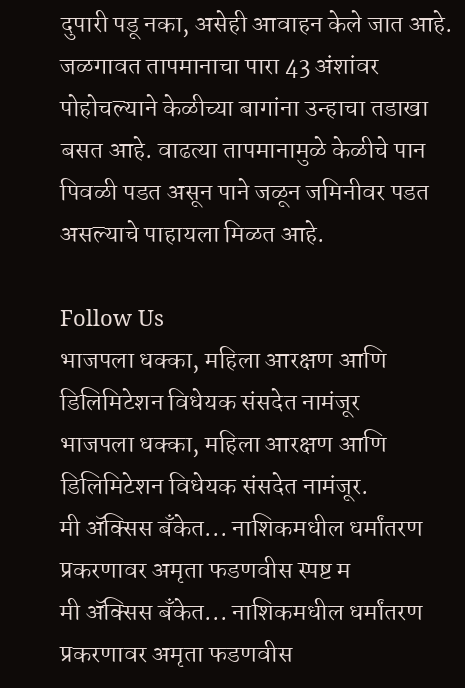दुपारी पडू नका, असेही आवाहन केले जात आहे. जळगावत तापमानाचा पारा 43 अंशांवर पोहोचल्याने केळीच्या बागांना उन्हाचा तडाखा बसत आहे. वाढत्या तापमानामुळे केळीचे पान पिवळी पडत असून पाने जळून जमिनीवर पडत असल्याचे पाहायला मिळत आहे.

Follow Us
भाजपला धक्का, महिला आरक्षण आणि डिलिमिटेशन विधेयक संसदेत नामंजूर
भाजपला धक्का, महिला आरक्षण आणि डिलिमिटेशन विधेयक संसदेत नामंजूर.
मी ॲक्सिस बँकेत... नाशिकमधील धर्मांतरण प्रकरणावर अमृता फडणवीस स्पष्ट म
मी ॲक्सिस बँकेत... नाशिकमधील धर्मांतरण प्रकरणावर अमृता फडणवीस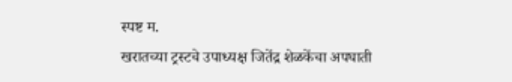स्पष्ट म.
खरातच्या ट्रस्टचे उपाध्यक्ष जितेंद्र शेळकेंचा अपघाती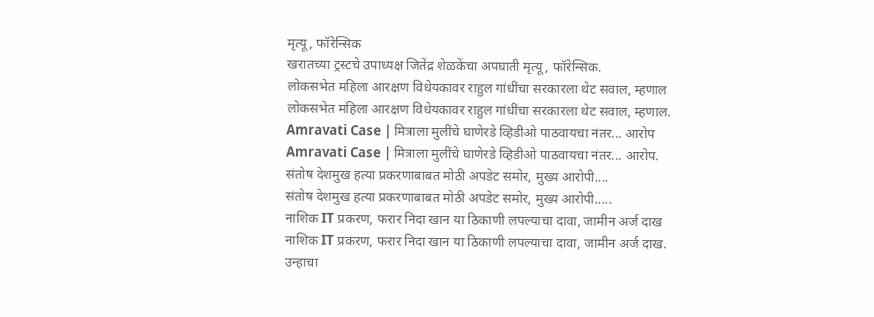मृत्यू, फॉरेन्सिक
खरातच्या ट्रस्टचे उपाध्यक्ष जितेंद्र शेळकेंचा अपघाती मृत्यू, फॉरेन्सिक.
लोकसभेत महिला आरक्षण विधेयकावर राहुल गांधींचा सरकारला थेट सवाल, म्हणाल
लोकसभेत महिला आरक्षण विधेयकावर राहुल गांधींचा सरकारला थेट सवाल, म्हणाल.
Amravati Case | मित्राला मुलींचे घाणेरडे व्हिडीओ पाठवायचा नंतर... आरोप
Amravati Case | मित्राला मुलींचे घाणेरडे व्हिडीओ पाठवायचा नंतर... आरोप.
संतोष देशमुख हत्या प्रकरणाबाबत मोठी अपडेट समोर, मुख्य आरोपी....
संतोष देशमुख हत्या प्रकरणाबाबत मोठी अपडेट समोर, मुख्य आरोपी.....
नाशिक IT प्रकरण, फरार निदा खान या ठिकाणी लपल्याचा दावा, जामीन अर्ज दाख
नाशिक IT प्रकरण, फरार निदा खान या ठिकाणी लपल्याचा दावा, जामीन अर्ज दाख.
उन्हाचा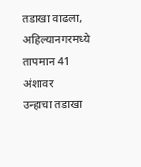तडाखा वाढला, अहिल्यानगरमध्ये तापमान 41 अंशावर
उन्हाचा तडाखा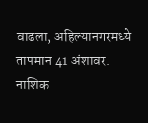वाढला, अहिल्यानगरमध्ये तापमान 41 अंशावर.
नाशिक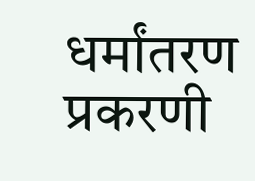धर्मांतरण प्रकरणी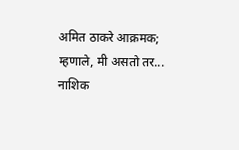अमित ठाकरे आक्रमक; म्हणाले, मी असतो तर...
नाशिक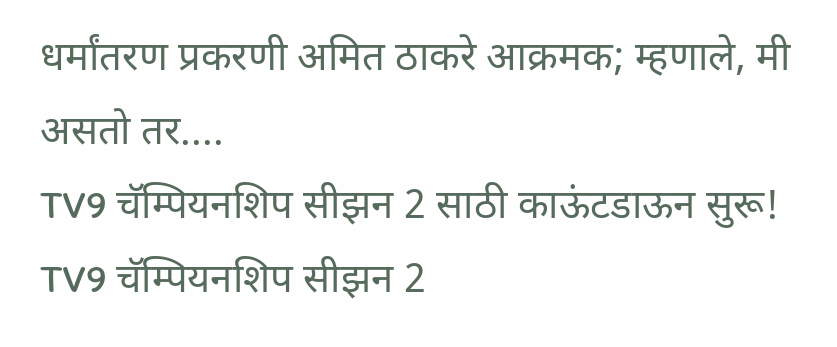धर्मांतरण प्रकरणी अमित ठाकरे आक्रमक; म्हणाले, मी असतो तर....
TV9 चॅम्पियनशिप सीझन 2 साठी काऊंटडाऊन सुरू!
TV9 चॅम्पियनशिप सीझन 2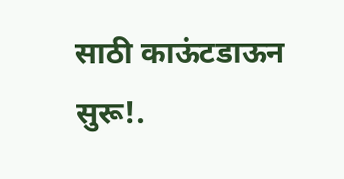साठी काऊंटडाऊन सुरू!.